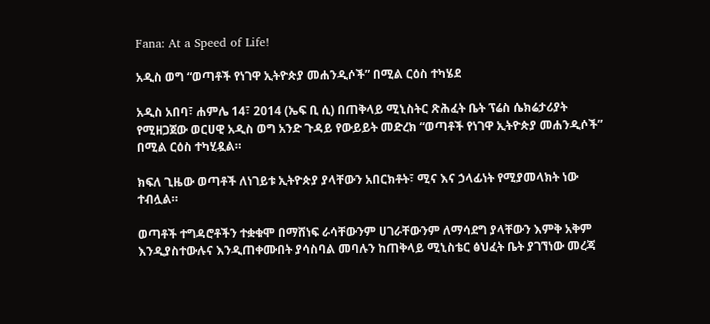Fana: At a Speed of Life!

አዲስ ወግ “ወጣቶች የነገዋ ኢትዮጵያ መሐንዲሶች” በሚል ርዕስ ተካሄደ

አዲስ አበባ፣ ሐምሌ 14፣ 2014 (ኤፍ ቢ ሲ) በጠቅላይ ሚኒስትር ጽሕፈት ቤት ፕሬስ ሴክሬታሪያት የሚዘጋጀው ወርሀዊ አዲስ ወግ አንድ ጉዳይ የውይይት መድረክ “ወጣቶች የነገዋ ኢትዮጵያ መሐንዲሶች” በሚል ርዕስ ተካሂዷል።

ክፍለ ጊዜው ወጣቶች ለነገይቱ ኢትዮጵያ ያላቸውን አበርክቶት፣ ሚና እና ኃላፊነት የሚያመላክት ነው ተብሏል።

ወጣቶች ተግዳሮቶችን ተቋቁሞ በማሸነፍ ራሳቸውንም ሀገራቸውንም ለማሳደግ ያላቸውን እምቅ አቅም እንዲያስተውሉና እንዲጠቀሙበት ያሳስባል መባሉን ከጠቅላይ ሚኒስቴር ፅህፈት ቤት ያገኘነው መረጃ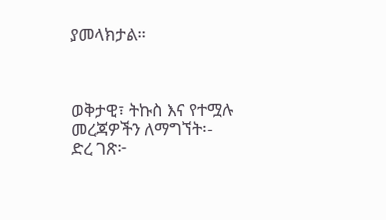ያመላክታል።



ወቅታዊ፣ ትኩስ እና የተሟሉ መረጃዎችን ለማግኘት፡-
ድረ ገጽ፦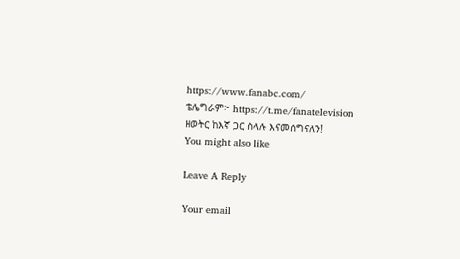https://www.fanabc.com/
ቴሌግራም፦ https://t.me/fanatelevision
ዘወትር ከእኛ ጋር ስላሉ እናመሰግናለን!
You might also like

Leave A Reply

Your email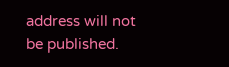address will not be published.